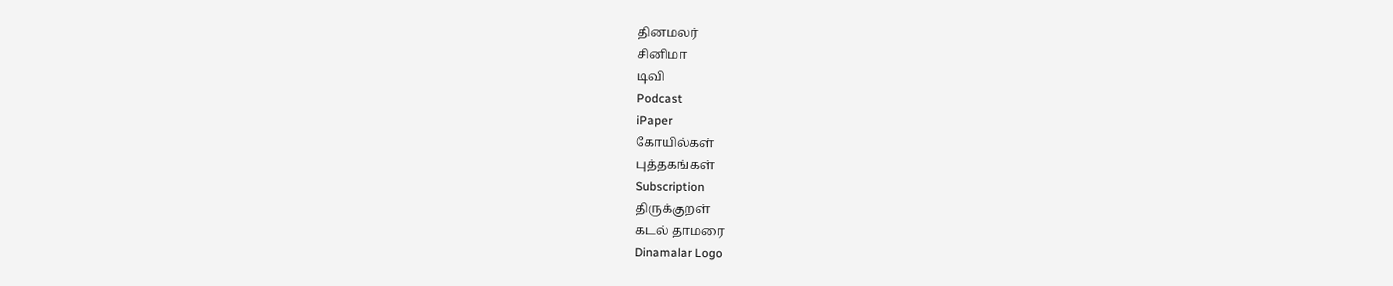தினமலர்
சினிமா
டிவி
Podcast
iPaper
கோயில்கள்
புத்தகங்கள்
Subscription
திருக்குறள்
கடல் தாமரை
Dinamalar Logo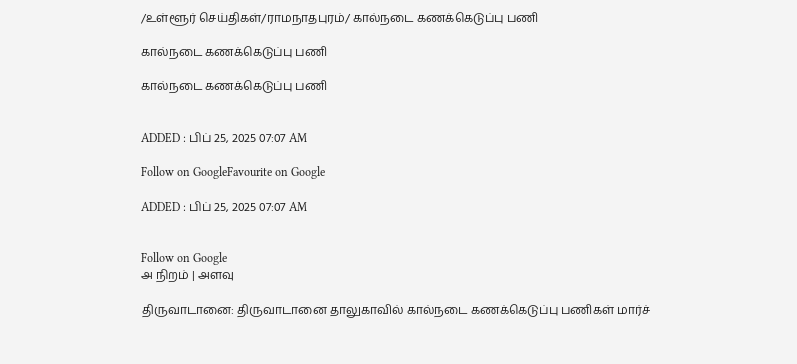/உள்ளூர் செய்திகள்/ராமநாதபுரம்/ கால்நடை கணக்கெடுப்பு பணி

கால்நடை கணக்கெடுப்பு பணி

கால்நடை கணக்கெடுப்பு பணி


ADDED : பிப் 25, 2025 07:07 AM

Follow on GoogleFavourite on Google

ADDED : பிப் 25, 2025 07:07 AM


Follow on Google
அ நிறம் | அளவு

திருவாடானை: திருவாடானை தாலுகாவில் கால்நடை கணக்கெடுப்பு பணிகள் மார்ச்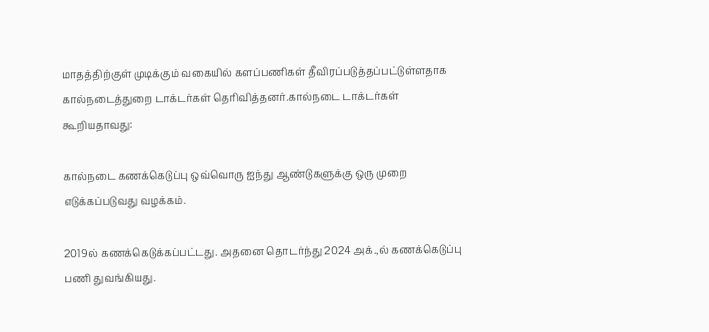மாதத்திற்குள் முடிக்கும் வகையில் களப்பணிகள் தீவிரப்படுத்தப்பட்டுள்ளதாக கால்நடைத்துறை டாக்டர்கள் தெரிவித்தனர்.கால்நடை டாக்டர்கள் கூறியதாவது:

கால்நடை கணக்கெடுப்பு ஒவ்வொரு ஐந்து ஆண்டுகளுக்கு ஒரு முறை எடுக்கப்படுவது வழக்கம்.

2019ல் கணக்கெடுக்கப்பட்டது. அதனை தொடர்ந்து 2024 அக்.,ல் கணக்கெடுப்பு பணி துவங்கியது.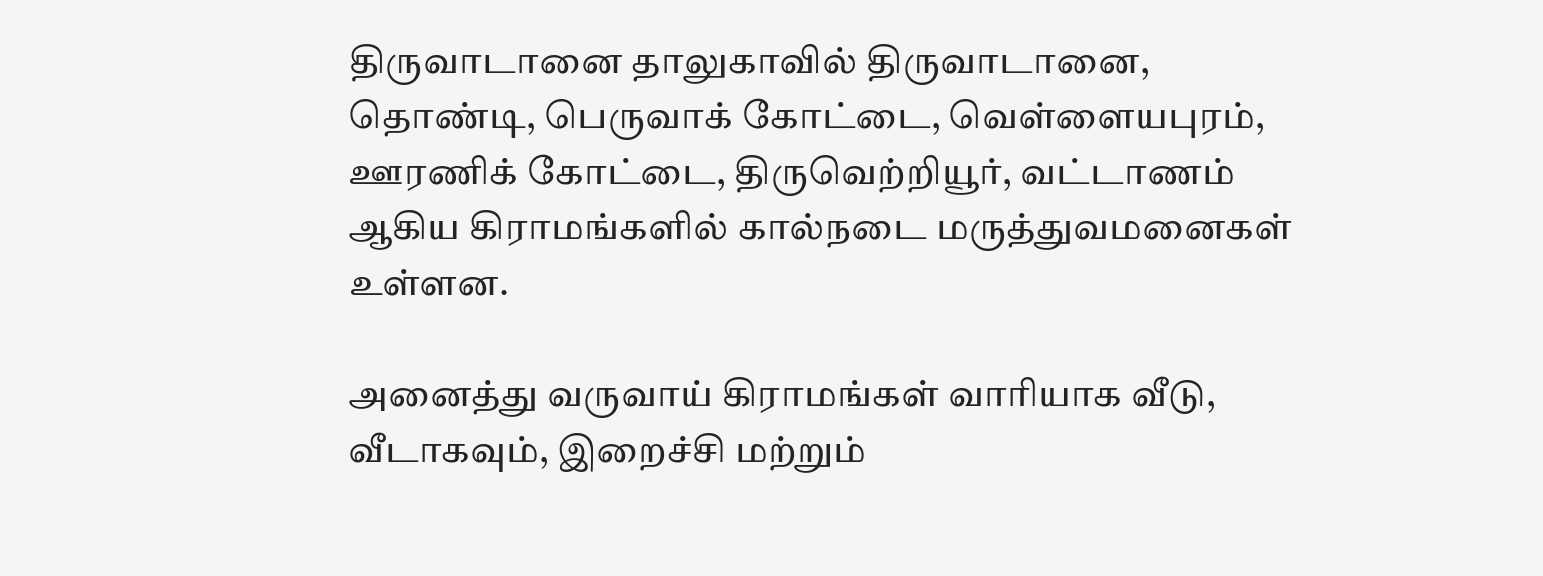திருவாடானை தாலுகாவில் திருவாடானை, தொண்டி, பெருவாக் கோட்டை, வெள்ளையபுரம், ஊரணிக் கோட்டை, திருவெற்றியூர், வட்டாணம் ஆகிய கிராமங்களில் கால்நடை மருத்துவமனைகள் உள்ளன.

அனைத்து வருவாய் கிராமங்கள் வாரியாக வீடு, வீடாகவும், இறைச்சி மற்றும்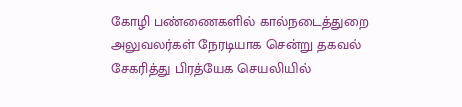கோழி பண்ணைகளில் கால்நடைத்துறை அலுவலர்கள் நேரடியாக சென்று தகவல் சேகரித்து பிரத்யேக செயலியில்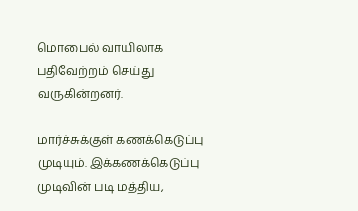மொபைல் வாயிலாக பதிவேற்றம் செய்து வருகின்றனர்.

மார்ச்சுக்குள் கணக்கெடுப்பு முடியும். இக்கணக்கெடுப்பு முடிவின் படி மத்திய,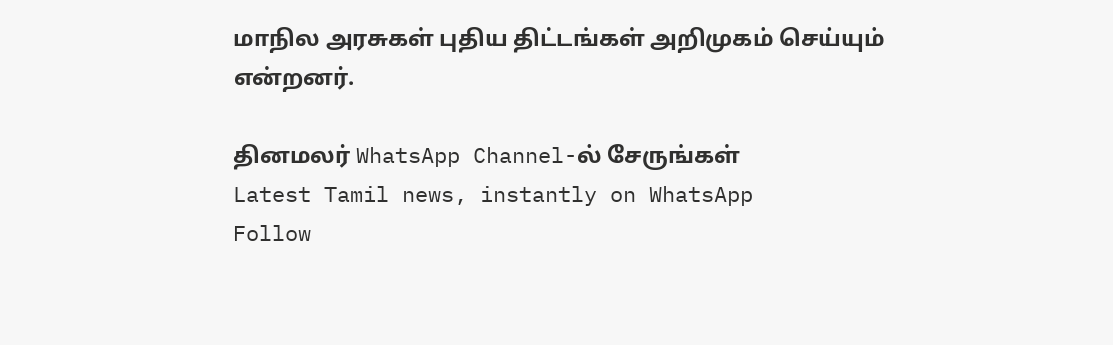மாநில அரசுகள் புதிய திட்டங்கள் அறிமுகம் செய்யும் என்றனர்.

தினமலர் WhatsApp Channel-ல் சேருங்கள்
Latest Tamil news, instantly on WhatsApp
Follow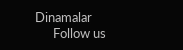Dinamalar
      Follow us